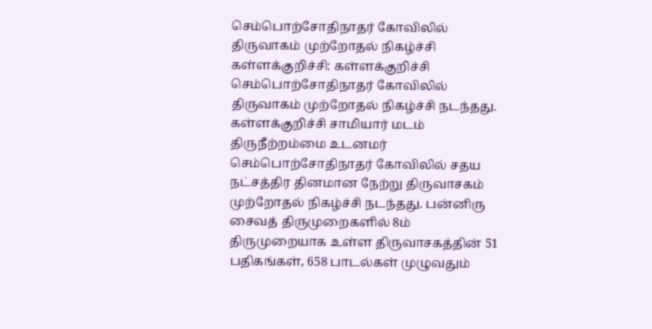செம்பொற்சோதிநாதர் கோவிலில் திருவாகம் முற்றோதல் நிகழ்ச்சி
கள்ளக்குறிச்சி: கள்ளக்குறிச்சி செம்பொற்சோதிநாதர் கோவிலில் திருவாகம் முற்றோதல் நிகழ்ச்சி நடந்தது.
கள்ளக்குறிச்சி சாமியார் மடம் திருநீற்றம்மை உடனமர் செம்பொற்சோதிநாதர் கோவிலில் சதய நட்சத்திர தினமான நேற்று திருவாசகம் முற்றோதல் நிகழ்ச்சி நடந்தது. பன்னிரு சைவத் திருமுறைகளில் 8ம் திருமுறையாக உள்ள திருவாசகத்தின் 51 பதிகங்கள், 658 பாடல்கள் முழுவதும்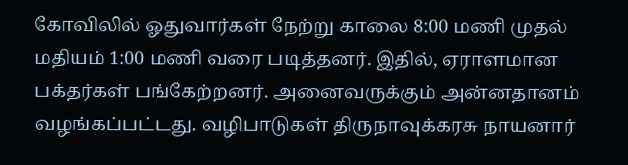கோவிலில் ஓதுவார்கள் நேற்று காலை 8:00 மணி முதல் மதியம் 1:00 மணி வரை படித்தனர். இதில், ஏராளமான பக்தர்கள் பங்கேற்றனர். அனைவருக்கும் அன்னதானம் வழங்கப்பட்டது. வழிபாடுகள் திருநாவுக்கரசு நாயனார்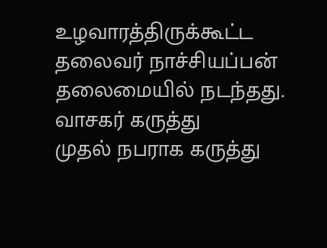உழவாரத்திருக்கூட்ட தலைவர் நாச்சியப்பன் தலைமையில் நடந்தது.
வாசகர் கருத்து
முதல் நபராக கருத்து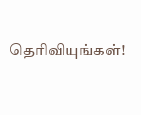தெரிவியுங்கள்!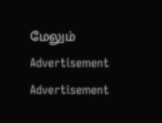மேலும்
Advertisement
Advertisement